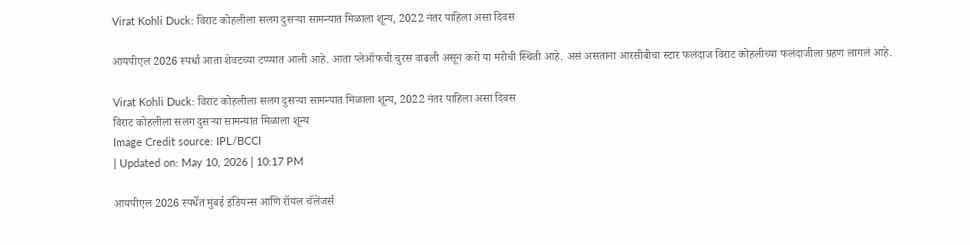Virat Kohli Duck: विराट कोहलीला सलग दुसऱ्या सामन्यात मिळाला शून्य, 2022 नंतर पाहिला असा दिवस

आयपीएल 2026 स्पर्धा आता शेवटच्या टप्प्यात आली आहे. आता प्लेऑफची चुरस वाढली असून करो या मरोची स्थिती आहे. असं असताना आरसीबीचा स्टार फलंदाज विराट कोहलीच्या फलंदाजीला ग्रहण लागलं आहे.

Virat Kohli Duck: विराट कोहलीला सलग दुसऱ्या सामन्यात मिळाला शून्य, 2022 नंतर पाहिला असा दिवस
विराट कोहलीला सलग दुसऱ्या सामन्यात मिळाला शून्य
Image Credit source: IPL/BCCI
| Updated on: May 10, 2026 | 10:17 PM

आयपीएल 2026 स्पर्धेत मुंबई इंडियन्स आणि रॉयल चॅलेंजर्स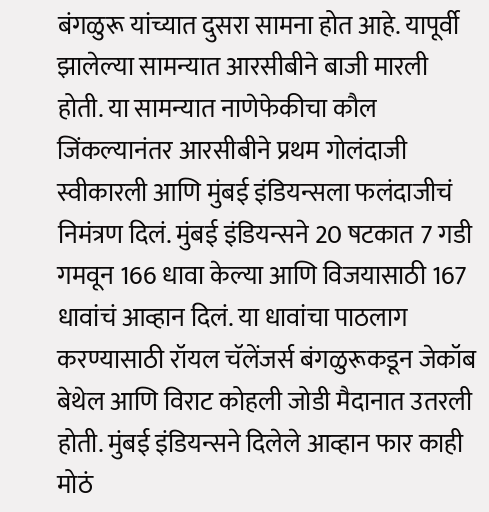बंगळुरू यांच्यात दुसरा सामना होत आहे. यापूर्वी झालेल्या सामन्यात आरसीबीने बाजी मारली होती. या सामन्यात नाणेफेकीचा कौल जिंकल्यानंतर आरसीबीने प्रथम गोलंदाजी स्वीकारली आणि मुंबई इंडियन्सला फलंदाजीचं निमंत्रण दिलं. मुंबई इंडियन्सने 20 षटकात 7 गडी गमवून 166 धावा केल्या आणि विजयासाठी 167 धावांचं आव्हान दिलं. या धावांचा पाठलाग करण्यासाठी रॉयल चॅलेंजर्स बंगळुरूकडून जेकॉब बेथेल आणि विराट कोहली जोडी मैदानात उतरली होती. मुंबई इंडियन्सने दिलेले आव्हान फार काही मोठं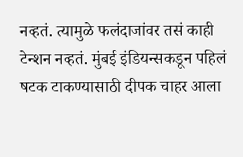नव्हतं. त्यामुळे फलंदाजांवर तसं काही टेन्शन नव्हतं. मुंबई इंडियन्सकडून पहिलं षटक टाकण्यासाठी दीपक चाहर आला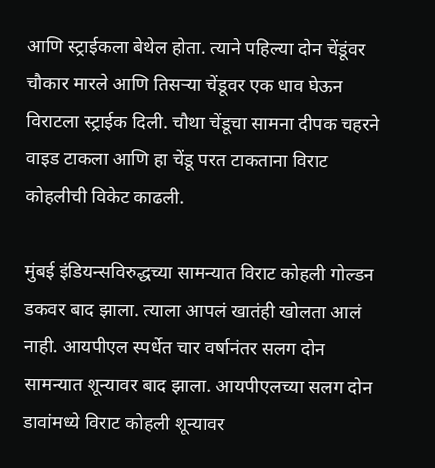आणि स्ट्राईकला बेथेल होता. त्याने पहिल्या दोन चेंडूंवर चौकार मारले आणि तिसऱ्या चेंडूवर एक धाव घेऊन विराटला स्ट्राईक दिली. चौथा चेंडूचा सामना दीपक चहरने वाइड टाकला आणि हा चेंडू परत टाकताना विराट कोहलीची विकेट काढली.

मुंबई इंडियन्सविरुद्धच्या सामन्यात विराट कोहली गोल्डन डकवर बाद झाला. त्याला आपलं खातंही खोलता आलं नाही. आयपीएल स्पर्धेत चार वर्षानंतर सलग दोन सामन्यात शून्यावर बाद झाला. आयपीएलच्या सलग दोन डावांमध्ये विराट कोहली शून्यावर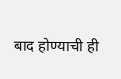बाद होण्याची ही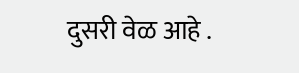दुसरी वेळ आहे .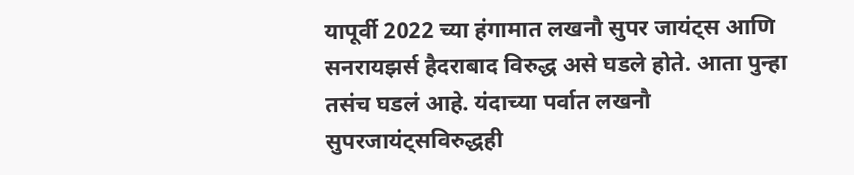यापूर्वी 2022 च्या हंगामात लखनौ सुपर जायंट्स आणि सनरायझर्स हैदराबाद विरुद्ध असे घडले होते. आता पुन्हा तसंच घडलं आहे. यंदाच्या पर्वात लखनौ सुपरजायंट्सविरुद्धही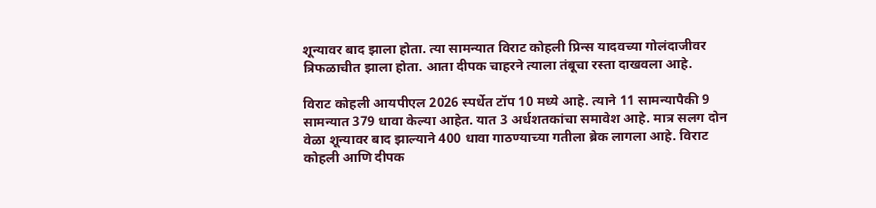शून्यावर बाद झाला होता. त्या सामन्यात विराट कोहली प्रिन्स यादवच्या गोलंदाजीवर त्रिफळाचीत झाला होता. आता दीपक चाहरने त्याला तंबूचा रस्ता दाखवला आहे.

विराट कोहली आयपीएल 2026 स्पर्धेत टॉप 10 मध्ये आहे. त्याने 11 सामन्यापैकी 9 सामन्यात 379 धावा केल्या आहेत. यात 3 अर्धशतकांचा समावेश आहे. मात्र सलग दोन वेळा शून्यावर बाद झाल्याने 400 धावा गाठण्याच्या गतीला ब्रेक लागला आहे. विराट कोहली आणि दीपक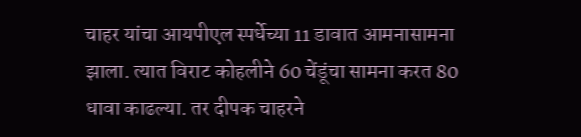चाहर यांचा आयपीएल स्पर्धेच्या 11 डावात आमनासामना झाला. त्यात विराट कोहलीने 60 चेंडूंचा सामना करत 80 धावा काढल्या. तर दीपक चाहरने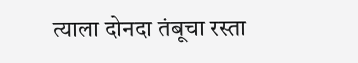त्याला दोनदा तंबूचा रस्ता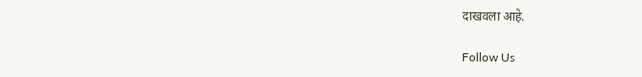दाखवला आहे.

Follow Us